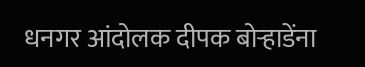धनगर आंदोलक दीपक बोऱ्हाडेंना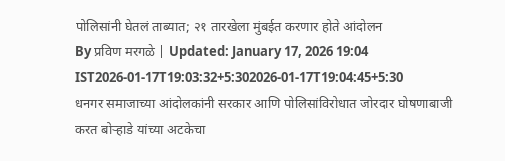पोलिसांनी घेतलं ताब्यात; २१ तारखेला मुंबईत करणार होते आंदोलन
By प्रविण मरगळे | Updated: January 17, 2026 19:04 IST2026-01-17T19:03:32+5:302026-01-17T19:04:45+5:30
धनगर समाजाच्या आंदोलकांनी सरकार आणि पोलिसांविरोधात जोरदार घोषणाबाजी करत बोऱ्हाडे यांच्या अटकेचा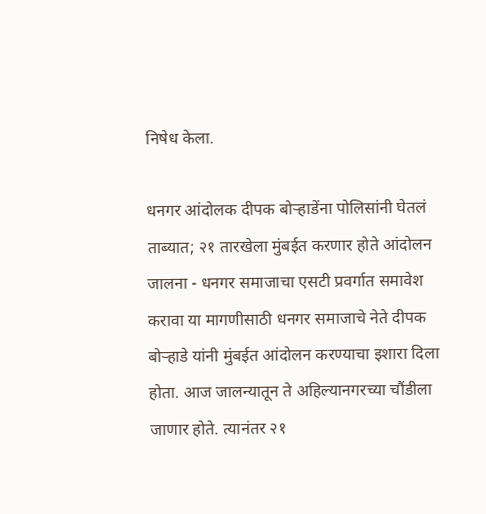निषेध केला.

धनगर आंदोलक दीपक बोऱ्हाडेंना पोलिसांनी घेतलं ताब्यात; २१ तारखेला मुंबईत करणार होते आंदोलन
जालना - धनगर समाजाचा एसटी प्रवर्गात समावेश करावा या मागणीसाठी धनगर समाजाचे नेते दीपक बोऱ्हाडे यांनी मुंबईत आंदोलन करण्याचा इशारा दिला होता. आज जालन्यातून ते अहिल्यानगरच्या चौंडीला जाणार होते. त्यानंतर २१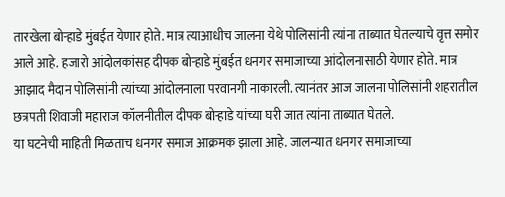तारखेला बोऱ्हाडे मुंबईत येणार होते. मात्र त्याआधीच जालना येथे पोलिसांनी त्यांना ताब्यात घेतल्याचे वृत्त समोर आले आहे. हजारो आंदोलकांसह दीपक बोऱ्हाडे मुंबईत धनगर समाजाच्या आंदोलनासाठी येणार होते. मात्र आझाद मैदान पोलिसांनी त्यांच्या आंदोलनाला परवानगी नाकारली. त्यानंतर आज जालना पोलिसांनी शहरातील छत्रपती शिवाजी महाराज कॉलनीतील दीपक बोऱ्हाडे यांच्या घरी जात त्यांना ताब्यात घेतले.
या घटनेची माहिती मिळताच धनगर समाज आक्रमक झाला आहे. जालन्यात धनगर समाजाच्या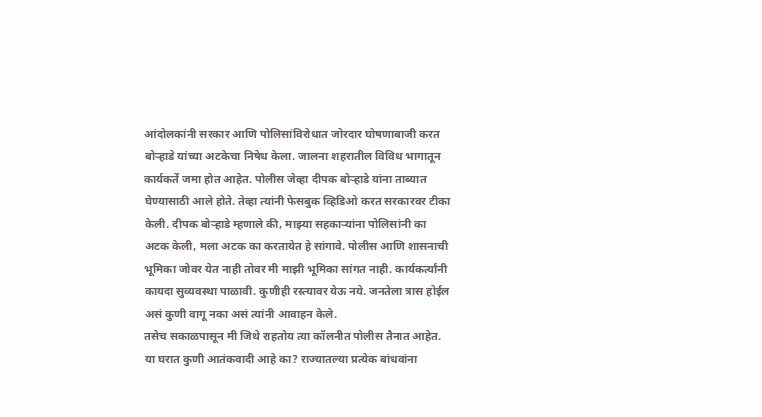आंदोलकांनी सरकार आणि पोलिसांविरोधात जोरदार घोषणाबाजी करत बोऱ्हाडे यांच्या अटकेचा निषेध केला. जालना शहरातील विविध भागातून कार्यकर्ते जमा होत आहेत. पोलीस जेव्हा दीपक बोऱ्हाडे यांना ताब्यात घेण्यासाठी आले होते. तेव्हा त्यांनी फेसबुक व्हिडिओ करत सरकारवर टीका केली. दीपक बोऱ्हाडे म्हणाले की, माझ्या सहकाऱ्यांना पोलिसांनी का अटक केली, मला अटक का करतायेत हे सांगावे. पोलीस आणि शासनाची भूमिका जोवर येत नाही तोवर मी माझी भूमिका सांगत नाही. कार्यकर्त्यांनी कायदा सुव्यवस्था पाळावी. कुणीही रस्त्यावर येऊ नये. जनतेला त्रास होईल असं कुणी वागू नका असं त्यांनी आवाहन केले.
तसेच सकाळपासून मी जिथे राहतोय त्या कॉलनीत पोलीस तैनात आहेत. या घरात कुणी आतंकवादी आहे का? राज्यातल्या प्रत्येक बांधवांना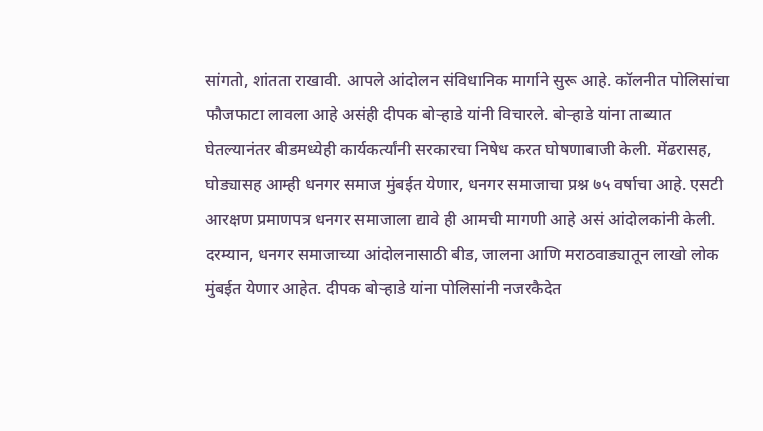सांगतो, शांतता राखावी. आपले आंदोलन संविधानिक मार्गाने सुरू आहे. कॉलनीत पोलिसांचा फौजफाटा लावला आहे असंही दीपक बोऱ्हाडे यांनी विचारले. बोऱ्हाडे यांना ताब्यात घेतल्यानंतर बीडमध्येही कार्यकर्त्यांनी सरकारचा निषेध करत घोषणाबाजी केली. मेंढरासह, घोड्यासह आम्ही धनगर समाज मुंबईत येणार, धनगर समाजाचा प्रश्न ७५ वर्षाचा आहे. एसटी आरक्षण प्रमाणपत्र धनगर समाजाला द्यावे ही आमची मागणी आहे असं आंदोलकांनी केली.
दरम्यान, धनगर समाजाच्या आंदोलनासाठी बीड, जालना आणि मराठवाड्यातून लाखो लोक मुंबईत येणार आहेत. दीपक बोऱ्हाडे यांना पोलिसांनी नजरकैदेत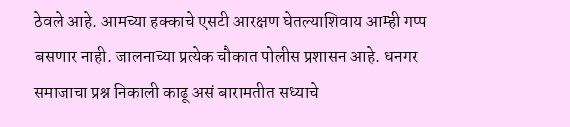ठेवले आहे. आमच्या हक्काचे एसटी आरक्षण घेतल्याशिवाय आम्ही गप्प बसणार नाही. जालनाच्या प्रत्येक चौकात पोलीस प्रशासन आहे. धनगर समाजाचा प्रश्न निकाली काढू असं बारामतीत सध्याचे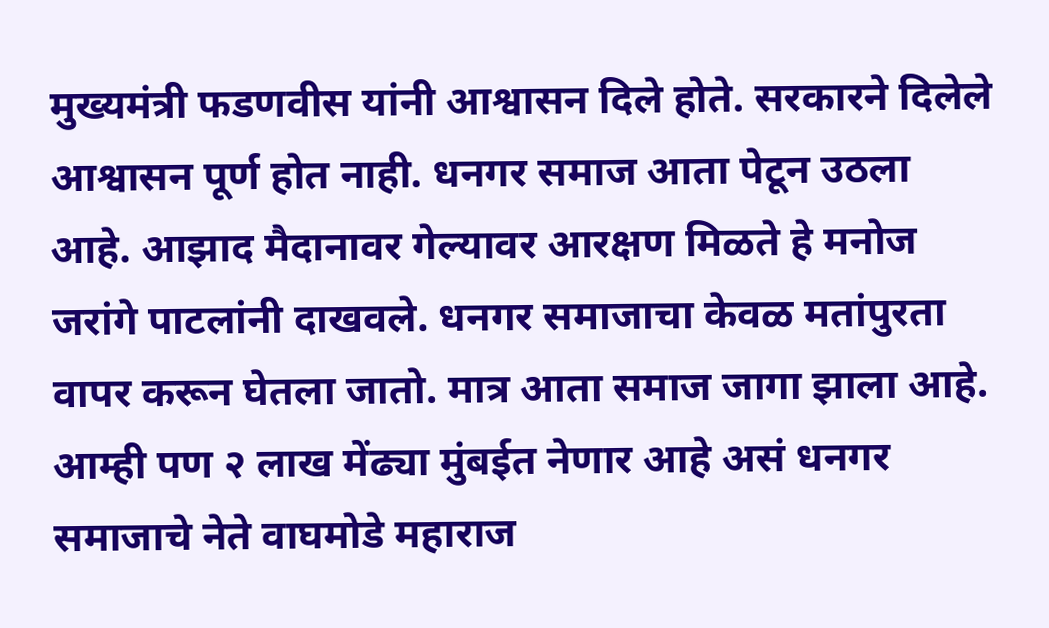मुख्यमंत्री फडणवीस यांनी आश्वासन दिले होते. सरकारने दिलेले आश्वासन पूर्ण होत नाही. धनगर समाज आता पेटून उठला आहे. आझाद मैदानावर गेल्यावर आरक्षण मिळते हे मनोज जरांगे पाटलांनी दाखवले. धनगर समाजाचा केवळ मतांपुरता वापर करून घेतला जातो. मात्र आता समाज जागा झाला आहे. आम्ही पण २ लाख मेंढ्या मुंबईत नेणार आहे असं धनगर समाजाचे नेते वाघमोडे महाराज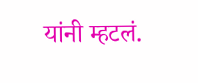यांनी म्हटलं.